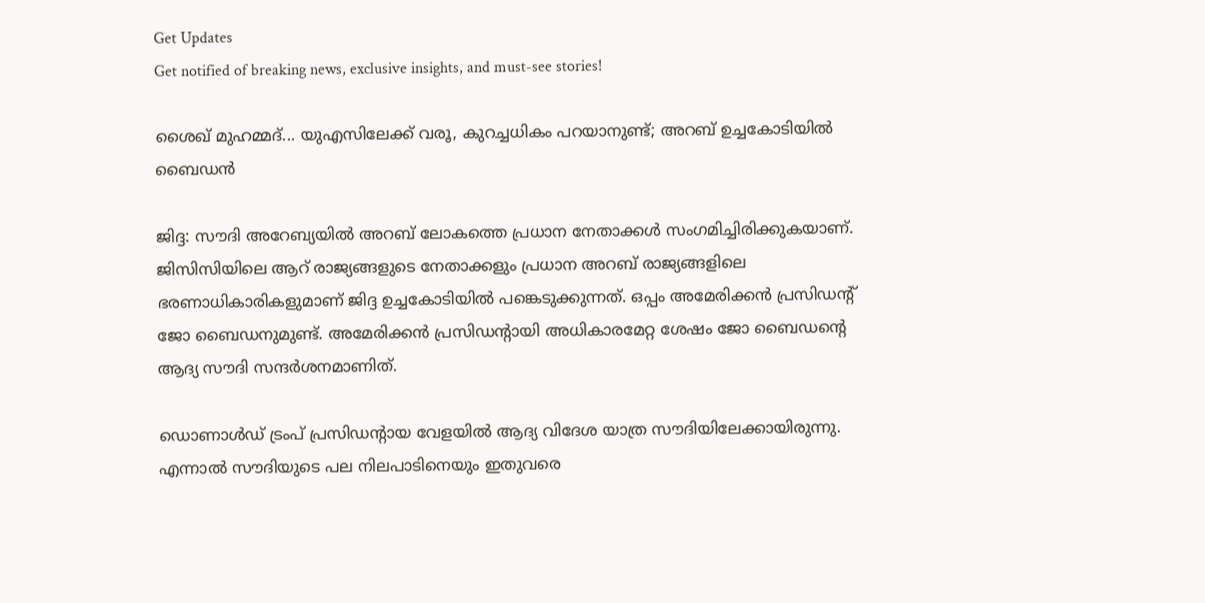Get Updates
Get notified of breaking news, exclusive insights, and must-see stories!

ശൈഖ് മുഹമ്മദ്... യുഎസിലേക്ക് വരൂ, കുറച്ചധികം പറയാനുണ്ട്; അറബ് ഉച്ചകോടിയില്‍ ബൈഡന്‍

ജിദ്ദ: സൗദി അറേബ്യയില്‍ അറബ് ലോകത്തെ പ്രധാന നേതാക്കള്‍ സംഗമിച്ചിരിക്കുകയാണ്. ജിസിസിയിലെ ആറ് രാജ്യങ്ങളുടെ നേതാക്കളും പ്രധാന അറബ് രാജ്യങ്ങളിലെ ഭരണാധികാരികളുമാണ് ജിദ്ദ ഉച്ചകോടിയില്‍ പങ്കെടുക്കുന്നത്. ഒപ്പം അമേരിക്കന്‍ പ്രസിഡന്റ് ജോ ബൈഡനുമുണ്ട്. അമേരിക്കന്‍ പ്രസിഡന്റായി അധികാരമേറ്റ ശേഷം ജോ ബൈഡന്റെ ആദ്യ സൗദി സന്ദര്‍ശനമാണിത്.

ഡൊണാള്‍ഡ് ട്രംപ് പ്രസിഡന്റായ വേളയില്‍ ആദ്യ വിദേശ യാത്ര സൗദിയിലേക്കായിരുന്നു. എന്നാല്‍ സൗദിയുടെ പല നിലപാടിനെയും ഇതുവരെ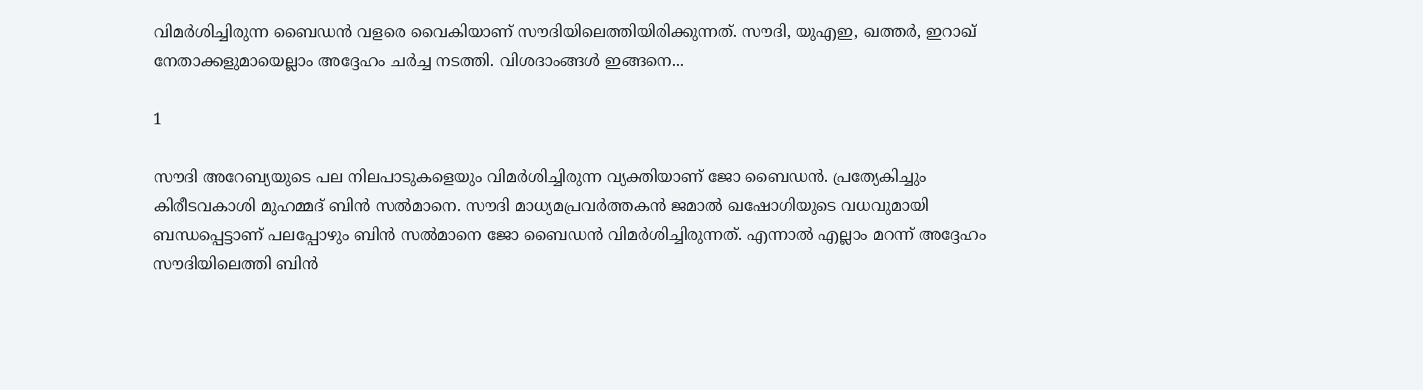വിമര്‍ശിച്ചിരുന്ന ബൈഡന്‍ വളരെ വൈകിയാണ് സൗദിയിലെത്തിയിരിക്കുന്നത്. സൗദി, യുഎഇ, ഖത്തര്‍, ഇറാഖ് നേതാക്കളുമായെല്ലാം അദ്ദേഹം ചര്‍ച്ച നടത്തി. വിശദാംങ്ങള്‍ ഇങ്ങനെ...

1

സൗദി അറേബ്യയുടെ പല നിലപാടുകളെയും വിമര്‍ശിച്ചിരുന്ന വ്യക്തിയാണ് ജോ ബൈഡന്‍. പ്രത്യേകിച്ചും കിരീടവകാശി മുഹമ്മദ് ബിന്‍ സല്‍മാനെ. സൗദി മാധ്യമപ്രവര്‍ത്തകന്‍ ജമാല്‍ ഖഷോഗിയുടെ വധവുമായി ബന്ധപ്പെട്ടാണ് പലപ്പോഴും ബിന്‍ സല്‍മാനെ ജോ ബൈഡന്‍ വിമര്‍ശിച്ചിരുന്നത്. എന്നാല്‍ എല്ലാം മറന്ന് അദ്ദേഹം സൗദിയിലെത്തി ബിന്‍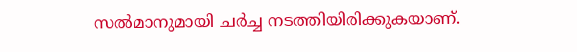സല്‍മാനുമായി ചര്‍ച്ച നടത്തിയിരിക്കുകയാണ്.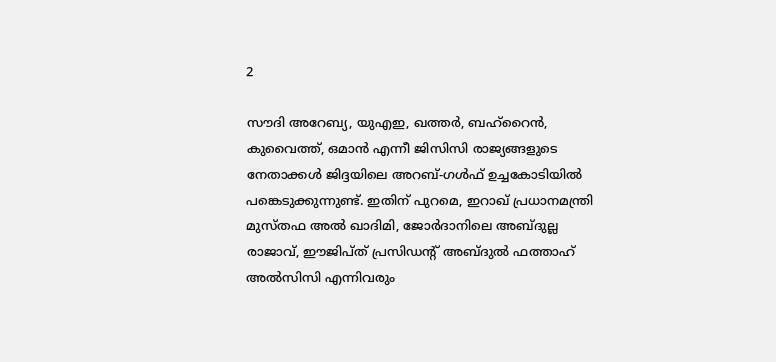2

സൗദി അറേബ്യ, യുഎഇ, ഖത്തര്‍, ബഹ്‌റൈന്‍, കുവൈത്ത്, ഒമാന്‍ എന്നീ ജിസിസി രാജ്യങ്ങളുടെ നേതാക്കള്‍ ജിദ്ദയിലെ അറബ്-ഗള്‍ഫ് ഉച്ചകോടിയില്‍ പങ്കെടുക്കുന്നുണ്ട്. ഇതിന് പുറമെ, ഇറാഖ് പ്രധാനമന്ത്രി മുസ്തഫ അല്‍ ഖാദിമി, ജോര്‍ദാനിലെ അബ്ദുല്ല രാജാവ്, ഈജിപ്ത് പ്രസിഡന്റ് അബ്ദുല്‍ ഫത്താഹ് അല്‍സിസി എന്നിവരും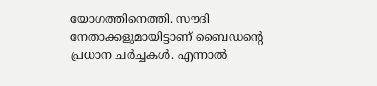യോഗത്തിനെത്തി. സൗദി നേതാക്കളുമായിട്ടാണ് ബൈഡന്റെ പ്രധാന ചര്‍ച്ചകള്‍. എന്നാല്‍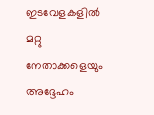ഇടവേളകളില്‍ മറ്റു നേതാക്കളെയും അദ്ദേഹം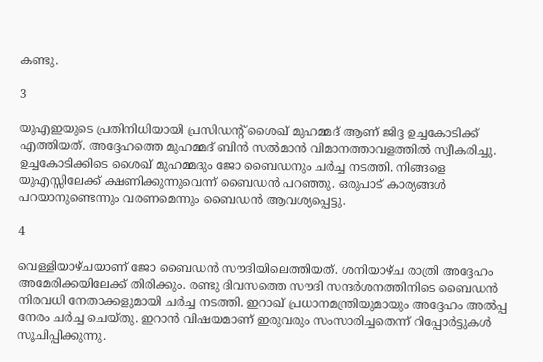കണ്ടു.

3

യുഎഇയുടെ പ്രതിനിധിയായി പ്രസിഡന്റ് ശൈഖ് മുഹമ്മദ് ആണ് ജിദ്ദ ഉച്ചകോടിക്ക് എത്തിയത്. അദ്ദേഹത്തെ മുഹമ്മദ് ബിന്‍ സല്‍മാന്‍ വിമാനത്താവളത്തില്‍ സ്വീകരിച്ചു. ഉച്ചകോടിക്കിടെ ശൈഖ് മുഹമ്മദും ജോ ബൈഡനും ചര്‍ച്ച നടത്തി. നിങ്ങളെ യുഎസ്സിലേക്ക് ക്ഷണിക്കുന്നുവെന്ന് ബൈഡന്‍ പറഞ്ഞു. ഒരുപാട് കാര്യങ്ങള്‍ പറയാനുണ്ടെന്നും വരണമെന്നും ബൈഡന്‍ ആവശ്യപ്പെട്ടു.

4

വെള്ളിയാഴ്ചയാണ് ജോ ബൈഡന്‍ സൗദിയിലെത്തിയത്. ശനിയാഴ്ച രാത്രി അദ്ദേഹം അമേരിക്കയിലേക്ക് തിരിക്കും. രണ്ടു ദിവസത്തെ സൗദി സന്ദര്‍ശനത്തിനിടെ ബൈഡന്‍ നിരവധി നേതാക്കളുമായി ചര്‍ച്ച നടത്തി. ഇറാഖ് പ്രധാനമന്ത്രിയുമായും അദ്ദേഹം അല്‍പ്പ നേരം ചര്‍ച്ച ചെയ്തു. ഇറാന്‍ വിഷയമാണ് ഇരുവരും സംസാരിച്ചതെന്ന് റിപ്പോര്‍ട്ടുകള്‍ സൂചിപ്പിക്കുന്നു.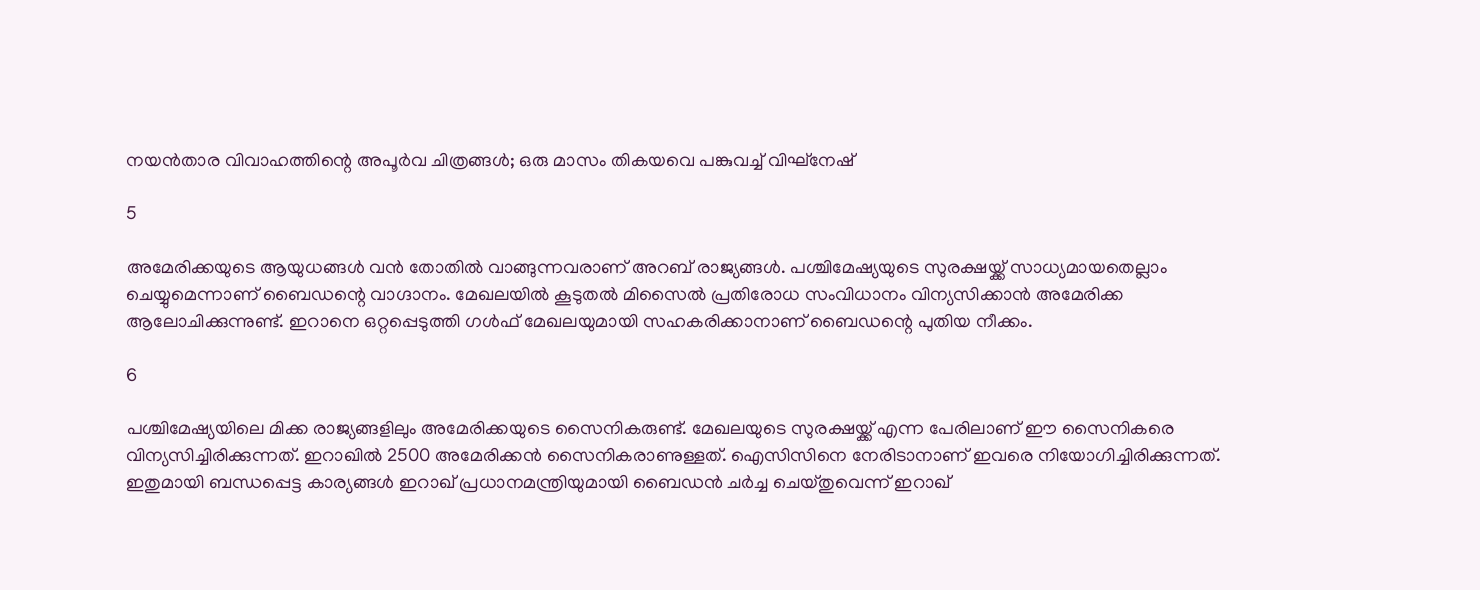നയന്‍താര വിവാഹത്തിന്റെ അപൂര്‍വ ചിത്രങ്ങള്‍; ഒരു മാസം തികയവെ പങ്കുവച്ച് വിഘ്‌നേഷ്

5

അമേരിക്കയുടെ ആയുധങ്ങള്‍ വന്‍ തോതില്‍ വാങ്ങുന്നവരാണ് അറബ് രാജ്യങ്ങള്‍. പശ്ചിമേഷ്യയുടെ സുരക്ഷയ്ക്ക് സാധ്യമായതെല്ലാം ചെയ്യുമെന്നാണ് ബൈഡന്റെ വാഗ്ദാനം. മേഖലയില്‍ കൂടുതല്‍ മിസൈല്‍ പ്രതിരോധ സംവിധാനം വിന്യസിക്കാന്‍ അമേരിക്ക ആലോചിക്കുന്നുണ്ട്. ഇറാനെ ഒറ്റപ്പെടുത്തി ഗള്‍ഫ് മേഖലയുമായി സഹകരിക്കാനാണ് ബൈഡന്റെ പുതിയ നീക്കം.

6

പശ്ചിമേഷ്യയിലെ മിക്ക രാജ്യങ്ങളിലും അമേരിക്കയുടെ സൈനികരുണ്ട്. മേഖലയുടെ സുരക്ഷയ്ക്ക് എന്ന പേരിലാണ് ഈ സൈനികരെ വിന്യസിച്ചിരിക്കുന്നത്. ഇറാഖില്‍ 2500 അമേരിക്കന്‍ സൈനികരാണുള്ളത്. ഐസിസിനെ നേരിടാനാണ് ഇവരെ നിയോഗിച്ചിരിക്കുന്നത്. ഇതുമായി ബന്ധപ്പെട്ട കാര്യങ്ങള്‍ ഇറാഖ് പ്രധാനമന്ത്രിയുമായി ബൈഡന്‍ ചര്‍ച്ച ചെയ്തുവെന്ന് ഇറാഖ്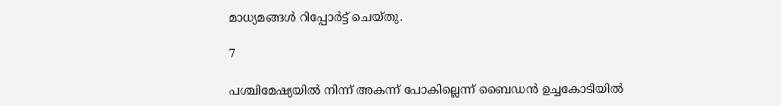മാധ്യമങ്ങള്‍ റിപ്പോര്‍ട്ട് ചെയ്തു.

7

പശ്ചിമേഷ്യയില്‍ നിന്ന് അകന്ന് പോകില്ലെന്ന് ബൈഡന്‍ ഉച്ചകോടിയില്‍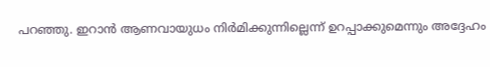പറഞ്ഞു. ഇറാന്‍ ആണവായുധം നിര്‍മിക്കുന്നില്ലെന്ന് ഉറപ്പാക്കുമെന്നും അദ്ദേഹം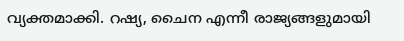വ്യക്തമാക്കി. റഷ്യ, ചൈന എന്നീ രാജ്യങ്ങളുമായി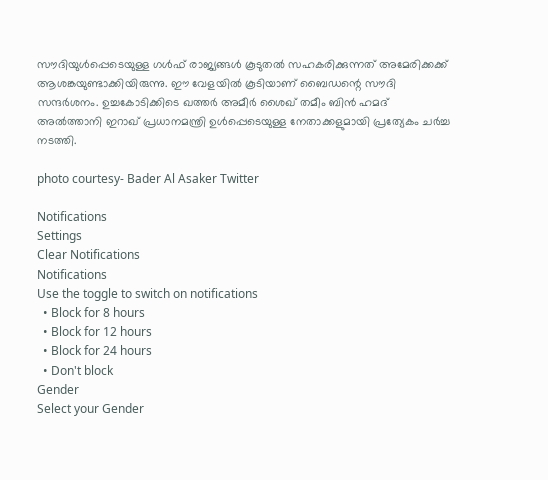സൗദിയുള്‍പ്പെടെയുള്ള ഗള്‍ഫ് രാജ്യങ്ങള്‍ കൂടുതല്‍ സഹകരിക്കുന്നത് അമേരിക്കക്ക് ആശങ്കയുണ്ടാക്കിയിരുന്നു. ഈ വേളയില്‍ കൂടിയാണ് ബൈഡന്റെ സൗദി സന്ദര്‍ശനം. ഉച്ചകോടിക്കിടെ ഖത്തര്‍ അമീര്‍ ശൈഖ് തമീം ബിന്‍ ഹമദ് അല്‍ത്താനി ഇറാഖ് പ്രധാനമന്ത്രി ഉള്‍പ്പെടെയുള്ള നേതാക്കളുമായി പ്രത്യേകം ചര്‍ച്ച നടത്തി.

photo courtesy- Bader Al Asaker Twitter

Notifications
Settings
Clear Notifications
Notifications
Use the toggle to switch on notifications
  • Block for 8 hours
  • Block for 12 hours
  • Block for 24 hours
  • Don't block
Gender
Select your Gender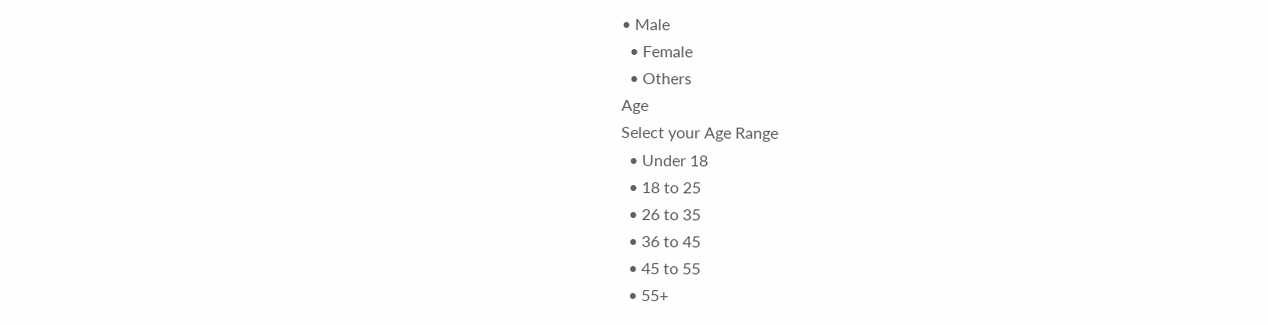• Male
  • Female
  • Others
Age
Select your Age Range
  • Under 18
  • 18 to 25
  • 26 to 35
  • 36 to 45
  • 45 to 55
  • 55+